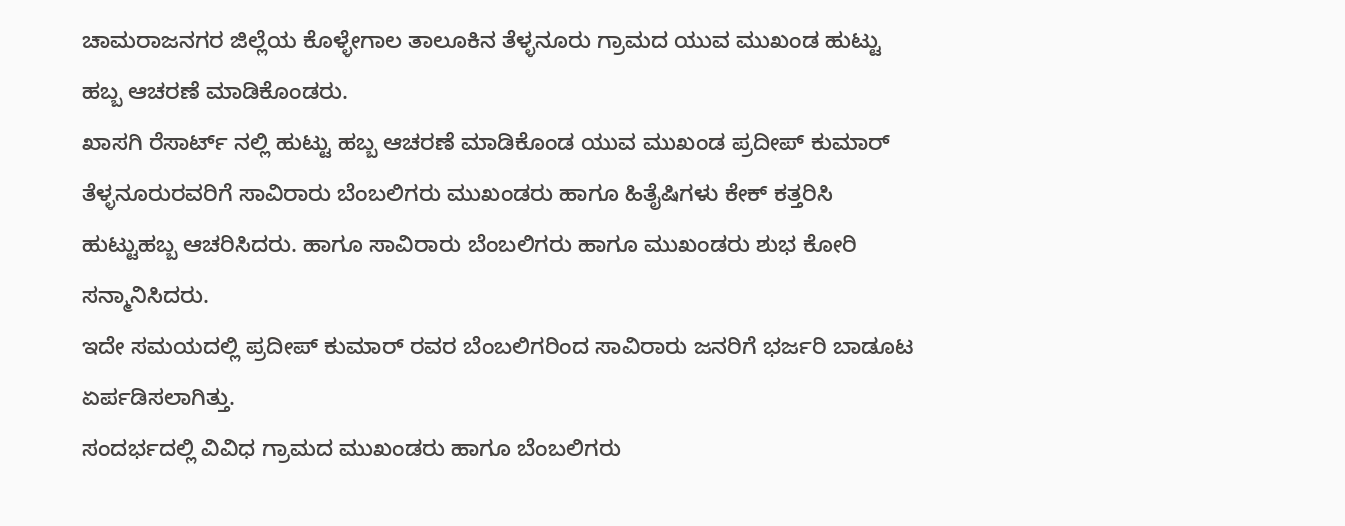ಚಾಮರಾಜನಗರ ಜಿಲ್ಲೆಯ ಕೊಳ್ಳೇಗಾಲ ತಾಲೂಕಿನ ತೆಳ್ಳನೂರು ಗ್ರಾಮದ ಯುವ ಮುಖಂಡ ಹುಟ್ಟು ಹಬ್ಬ ಆಚರಣೆ ಮಾಡಿಕೊಂಡರು.
ಖಾಸಗಿ ರೆಸಾರ್ಟ್ ನಲ್ಲಿ ಹುಟ್ಟು ಹಬ್ಬ ಆಚರಣೆ ಮಾಡಿಕೊಂಡ ಯುವ ಮುಖಂಡ ಪ್ರದೀಪ್ ಕುಮಾರ್ ತೆಳ್ಳನೂರುರವರಿಗೆ ಸಾವಿರಾರು ಬೆಂಬಲಿಗರು ಮುಖಂಡರು ಹಾಗೂ ಹಿತೈಷಿಗಳು ಕೇಕ್ ಕತ್ತರಿಸಿ ಹುಟ್ಟುಹಬ್ಬ ಆಚರಿಸಿದರು. ಹಾಗೂ ಸಾವಿರಾರು ಬೆಂಬಲಿಗರು ಹಾಗೂ ಮುಖಂಡರು ಶುಭ ಕೋರಿ ಸನ್ಮಾನಿಸಿದರು.
ಇದೇ ಸಮಯದಲ್ಲಿ ಪ್ರದೀಪ್ ಕುಮಾರ್ ರವರ ಬೆಂಬಲಿಗರಿಂದ ಸಾವಿರಾರು ಜನರಿಗೆ ಭರ್ಜರಿ ಬಾಡೂಟ ಏರ್ಪಡಿಸಲಾಗಿತ್ತು.
ಸಂದರ್ಭದಲ್ಲಿ ವಿವಿಧ ಗ್ರಾಮದ ಮುಖಂಡರು ಹಾಗೂ ಬೆಂಬಲಿಗರು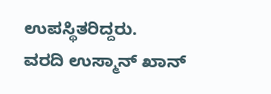ಉಪಸ್ಥಿತರಿದ್ದರು.
ವರದಿ ಉಸ್ಮಾನ್ ಖಾನ್